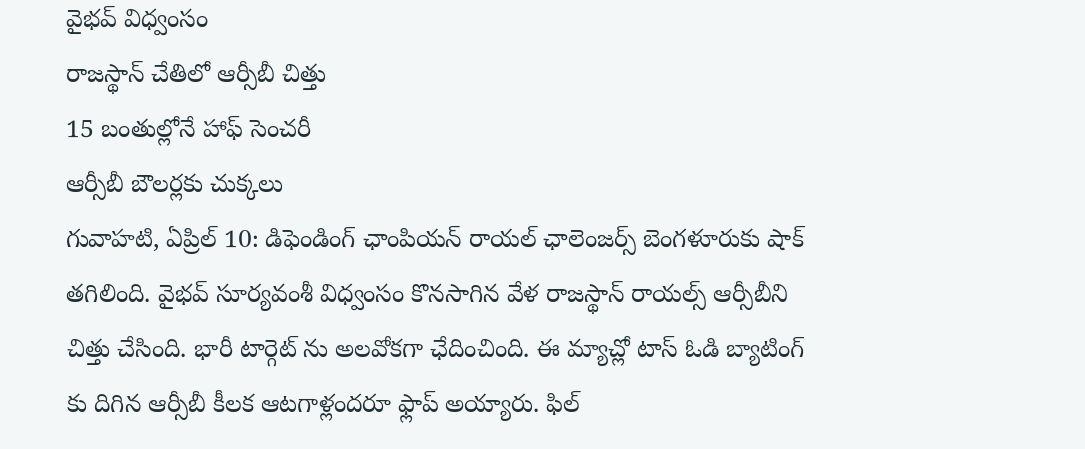వైభవ్ విధ్వంసం
రాజస్థాన్ చేతిలో ఆర్సీబీ చిత్తు
15 బంతుల్లోనే హాఫ్ సెంచరీ
ఆర్సీబీ బౌలర్లకు చుక్కలు
గువాహటి, ఏప్రిల్ 10: డిఫెండింగ్ ఛాంపియన్ రాయల్ ఛాలెంజర్స్ బెంగళూరుకు షాక్ తగిలింది. వైభవ్ సూర్యవంశీ విధ్వంసం కొనసాగిన వేళ రాజస్థాన్ రాయల్స్ ఆర్సీబీని చిత్తు చేసింది. భారీ టార్గెట్ ను అలవోకగా ఛేదించింది. ఈ మ్యాచ్లో టాస్ ఓడి బ్యాటింగ్ కు దిగిన ఆర్సీబీ కీలక ఆటగాళ్లందరూ ఫ్లాప్ అయ్యారు. ఫిల్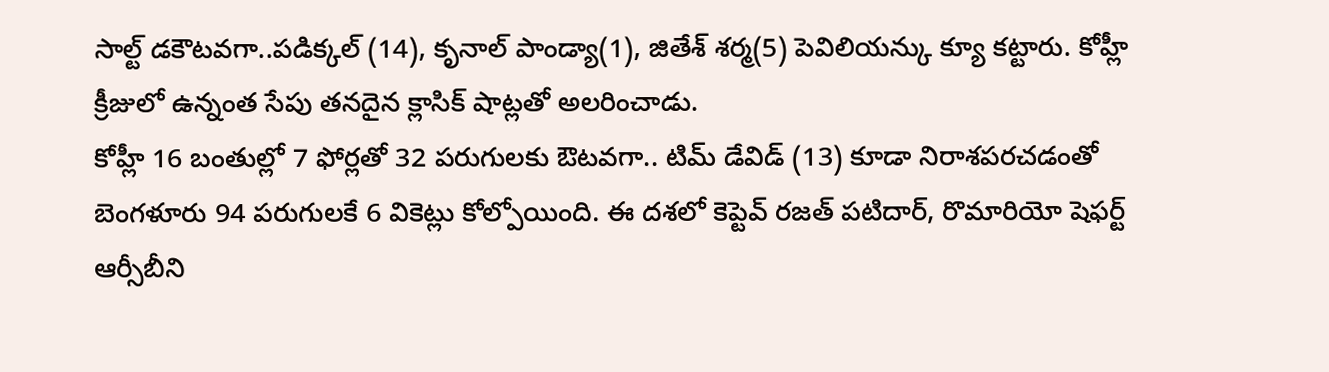సాల్ట్ డకౌటవగా..పడిక్కల్ (14), కృనాల్ పాండ్యా(1), జితేశ్ శర్మ(5) పెవిలియన్కు క్యూ కట్టారు. కోహ్లీ క్రీజులో ఉన్నంత సేపు తనదైన క్లాసిక్ షాట్లతో అలరించాడు.
కోహ్లీ 16 బంతుల్లో 7 ఫోర్లతో 32 పరుగులకు ఔటవగా.. టిమ్ డేవిడ్ (13) కూడా నిరాశపరచడంతో బెంగళూరు 94 పరుగులకే 6 వికెట్లు కోల్పోయింది. ఈ దశలో కెప్టెవ్ రజత్ పటిదార్, రొమారియో షెఫర్ట్ ఆర్సీబీని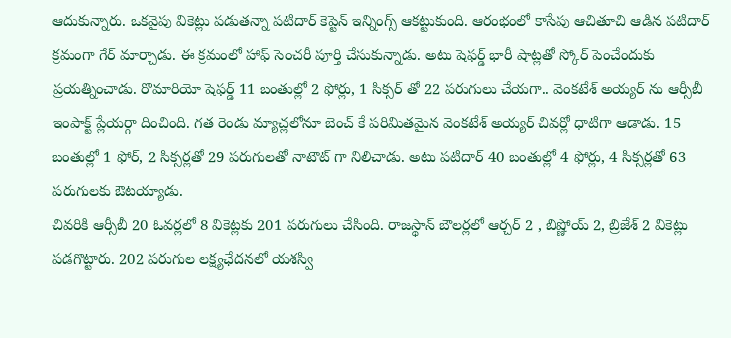ఆదుకున్నారు. ఒకవైపు వికెట్లు పడుతన్నా పటిదార్ కెప్టెన్ ఇన్నింగ్స్ ఆకట్టుకుంది. ఆరంభంలో కాసేపు ఆచితూచి ఆడిన పటిదార్ క్రమంగా గేర్ మార్చాడు. ఈ క్రమంలో హాఫ్ సెంచరీ పూర్తి చేసుకున్నాడు. అటు షెఫర్డ్ భారీ షాట్లతో స్కోర్ పెంచేందుకు ప్రయత్నించాడు. రొమారియో షెఫర్డ్ 11 బంతుల్లో 2 ఫోర్లు, 1 సిక్సర్ తో 22 పరుగులు చేయగా.. వెంకటేశ్ అయ్యర్ ను ఆర్సీబీ ఇంపాక్ట్ ప్లేయర్గా దించింది. గత రెండు మ్యాచ్లలోనూ బెంచ్ కే పరిమితమైన వెంకటేశ్ అయ్యర్ చివర్లో ధాటిగా ఆడాడు. 15 బంతుల్లో 1 ఫోర్, 2 సిక్సర్లతో 29 పరుగులతో నాటౌట్ గా నిలిచాడు. అటు పటిదార్ 40 బంతుల్లో 4 ఫోర్లు, 4 సిక్సర్లతో 63 పరుగులకు ఔటయ్యాడు.
చివరికి ఆర్సీబీ 20 ఓవర్లలో 8 వికెట్లకు 201 పరుగులు చేసింది. రాజస్థాన్ బౌలర్లలో ఆర్చర్ 2 , బిష్ణోయ్ 2, బ్రిజేశ్ 2 వికెట్లు పడగొట్టారు. 202 పరుగుల లక్ష్యఛేదనలో యశస్వి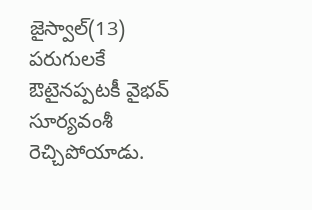జైస్వాల్(13) పరుగులకే ఔటైనప్పటకీ వైభవ్ సూర్యవంశీ రెచ్చిపోయాడు.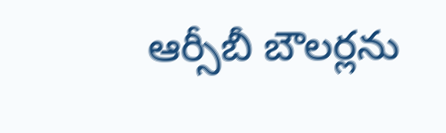ఆర్సీబీ బౌలర్లను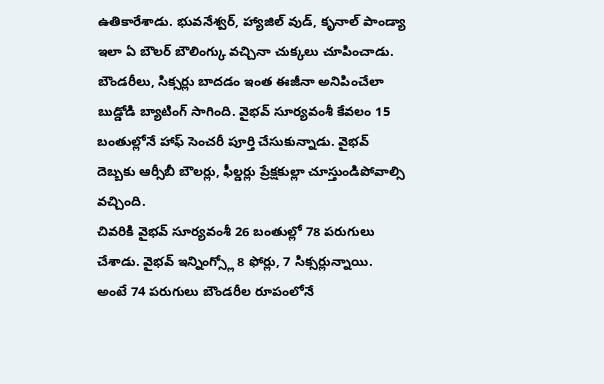ఉతికారేశాడు. భువనేశ్వర్, హ్యాజిల్ వుడ్, కృనాల్ పాండ్యా ఇలా ఏ బౌలర్ బౌలింగ్కు వచ్చినా చుక్కలు చూపించాడు. బౌండరీలు, సిక్సర్లు బాదడం ఇంత ఈజీనా అనిపించేలా బుడ్డోడి బ్యాటింగ్ సాగింది. వైభవ్ సూర్యవంశీ కేవలం 15 బంతుల్లోనే హాఫ్ సెంచరీ పూర్తి చేసుకున్నాడు. వైభవ్ దెబ్బకు ఆర్సీబీ బౌలర్లు, ఫీల్డర్లు ప్రేక్షకుల్లా చూస్తుండిపోవాల్సి వచ్చింది.
చివరికి వైభవ్ సూర్యవంశీ 26 బంతుల్లో 78 పరుగులు చేశాడు. వైభవ్ ఇన్నింగ్స్లో 8 ఫోర్లు, 7 సిక్సర్లున్నాయి. అంటే 74 పరుగులు బౌండరీల రూపంలోనే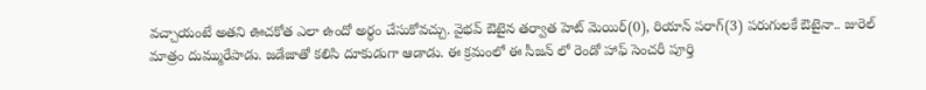వచ్చాయంటే అతని ఊచకోత ఎలా ఉందో అర్థం చేసుకోవచ్చు. వైభవ్ ఔటైన తర్వాత హెట్ మెయిర్(0), రియాన్ పరాగ్(3) పరుగులకే ఔటైనా.. జురెల్ మాత్రం దుమ్మురేపాడు. జడేజాతో కలిసి దూకుడుగా ఆడాడు. ఈ క్రమంలో ఈ సీజన్ లో రెండో హాఫ్ సెంచరీ పూర్తి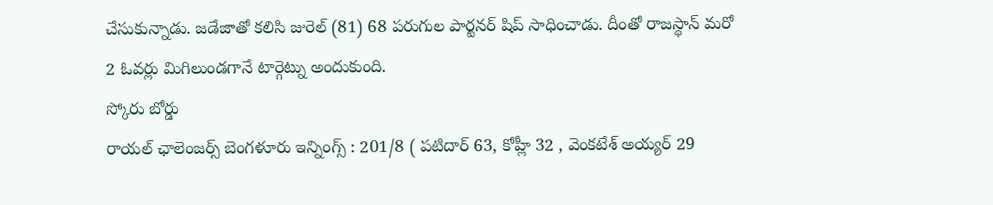చేసుకున్నాడు. జడేజాతో కలిసి జురెల్ (81) 68 పరుగుల పార్టనర్ షిప్ సాధించాడు. దీంతో రాజస్థాన్ మరో 2 ఓవర్లు మిగిలుండగానే టార్గెట్ను అందుకుంది.
స్కోరు బోర్డు
రాయల్ ఛాలెంజర్స్ బెంగళూరు ఇన్నింగ్స్ : 201/8 ( పటిదార్ 63, కోహ్లీ 32 , వెంకటేశ్ అయ్యర్ 29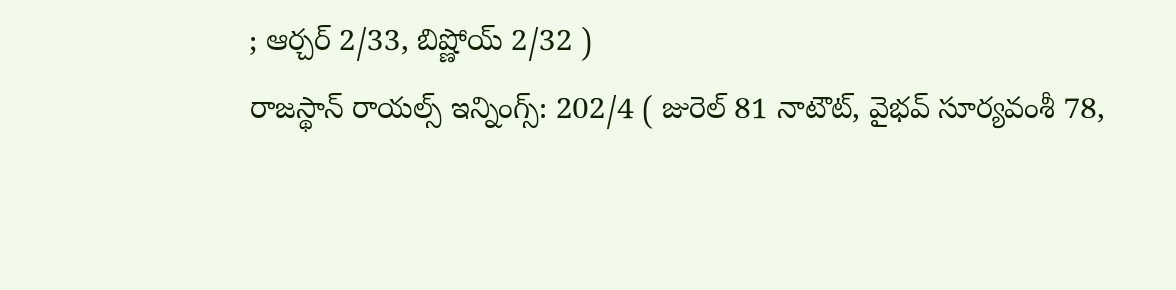; ఆర్చర్ 2/33, బిష్ణోయ్ 2/32 )
రాజస్థాన్ రాయల్స్ ఇన్నింగ్స్: 202/4 ( జురెల్ 81 నాటౌట్, వైభవ్ సూర్యవంశీ 78,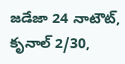జడేజా 24 నాటౌట్, కృనాల్ 2/30,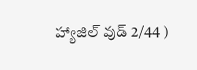హ్యాజిల్ వుడ్ 2/44 )